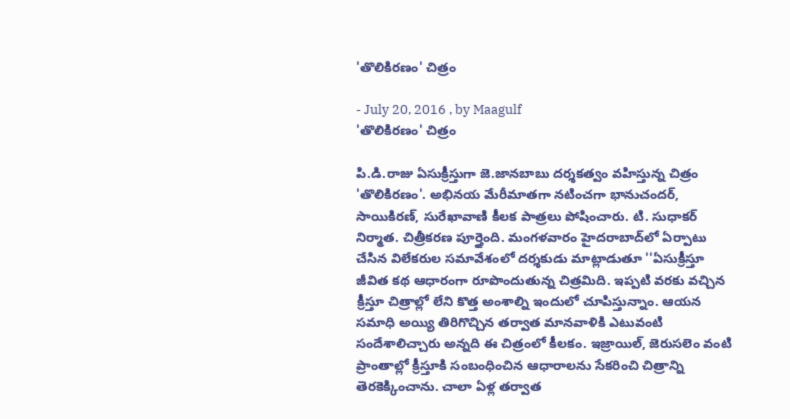'తొలికిరణం' చిత్రం

- July 20, 2016 , by Maagulf
'తొలికిరణం' చిత్రం

పి.డి.రాజు ఏసుక్రీస్తుగా జె.జానబాబు దర్శకత్వం వహిస్తున్న చిత్రం 'తొలికిరణం'. అభినయ మేరీమాతగా నటించగా భానుచందర్‌, సాయికిరణ్‌, సురేఖావాణి కీలక పాత్రలు పోషించారు. టి. సుధాకర్‌ నిర్మాత. చిత్రీకరణ పూర్తైంది. మంగళవారం హైదరాబాద్‌లో ఏర్పాటు చేసిన విలేకరుల సమావేశంలో దర్శకుడు మాట్లాడుతూ ''ఏసుక్రీస్తూ జీవిత కథ ఆధారంగా రూపొందుతున్న చిత్రమిది. ఇప్పటి వరకు వచ్చిన క్రీస్తూ చిత్రాల్లో లేని కొత్త అంశాల్ని ఇందులో చూపిస్తున్నాం. ఆయన సమాధి అయ్యి తిరిగొచ్చిన తర్వాత మానవాళికి ఎటువంటి సందేశాలిచ్చారు అన్నది ఈ చిత్రంలో కీలకం. ఇజ్రాయిల్‌, జెరుసలెం వంటి ప్రాంతాల్లో క్రీస్తూకి సంబంధించిన ఆధారాలను సేకరించి చిత్రాన్ని తెరకెక్కించాను. చాలా ఏళ్ల తర్వాత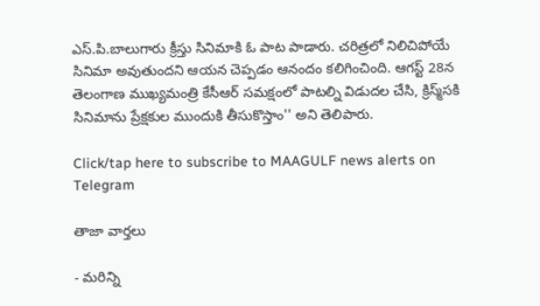ఎస్‌.పి.బాలుగారు క్రీస్తు సినిమాకి ఓ పాట పాడారు. చరిత్రలో నిలిచిపోయే సినిమా అవుతుందని ఆయన చెప్పడం ఆనందం కలిగించింది. ఆగస్ట్‌ 28న తెలంగాణ ముఖ్యమంత్రి కేసీఆర్‌ సమక్షంలో పాటల్ని విడుదల చేసి, క్రిస్మ్‌సకి సినిమాను ప్రేక్షకుల ముందుకి తీసుకొస్తాం'' అని తెలిపారు.

Click/tap here to subscribe to MAAGULF news alerts on Telegram

తాజా వార్తలు

- మరిన్ని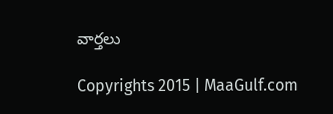వార్తలు

Copyrights 2015 | MaaGulf.com